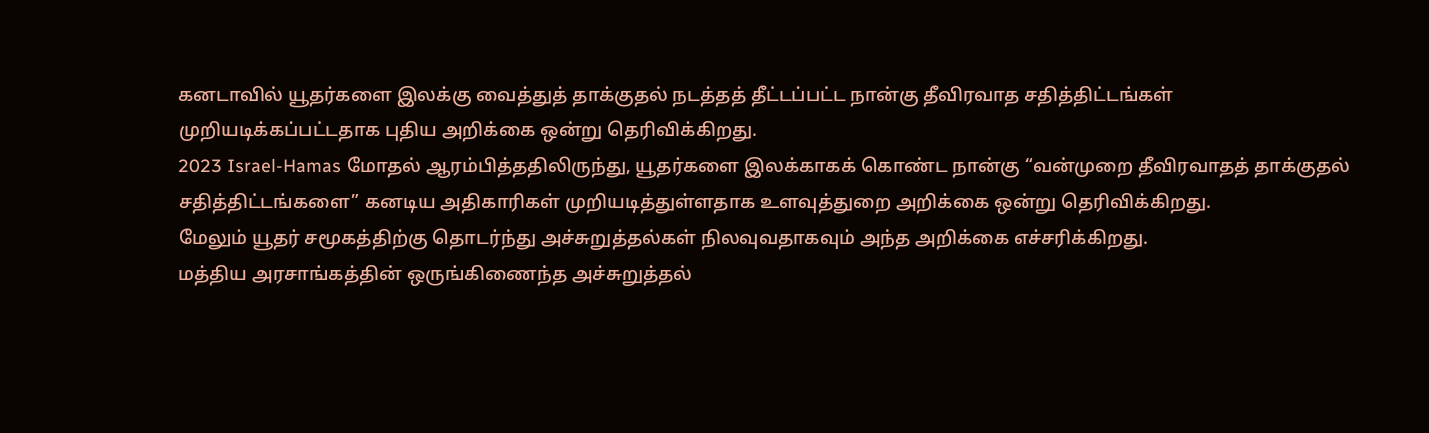கனடாவில் யூதர்களை இலக்கு வைத்துத் தாக்குதல் நடத்தத் தீட்டப்பட்ட நான்கு தீவிரவாத சதித்திட்டங்கள் முறியடிக்கப்பட்டதாக புதிய அறிக்கை ஒன்று தெரிவிக்கிறது.
2023 Israel-Hamas மோதல் ஆரம்பித்ததிலிருந்து, யூதர்களை இலக்காகக் கொண்ட நான்கு “வன்முறை தீவிரவாதத் தாக்குதல் சதித்திட்டங்களை” கனடிய அதிகாரிகள் முறியடித்துள்ளதாக உளவுத்துறை அறிக்கை ஒன்று தெரிவிக்கிறது.
மேலும் யூதர் சமூகத்திற்கு தொடர்ந்து அச்சுறுத்தல்கள் நிலவுவதாகவும் அந்த அறிக்கை எச்சரிக்கிறது.
மத்திய அரசாங்கத்தின் ஒருங்கிணைந்த அச்சுறுத்தல்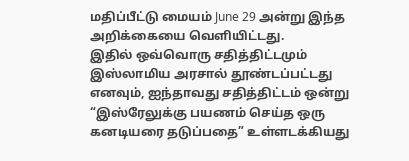மதிப்பீட்டு மையம் June 29 அன்று இந்த அறிக்கையை வெளியிட்டது.
இதில் ஒவ்வொரு சதித்திட்டமும் இஸ்லாமிய அரசால் தூண்டப்பட்டது எனவும், ஐந்தாவது சதித்திட்டம் ஒன்று “இஸ்ரேலுக்கு பயணம் செய்த ஒரு கனடியரை தடுப்பதை” உள்ளடக்கியது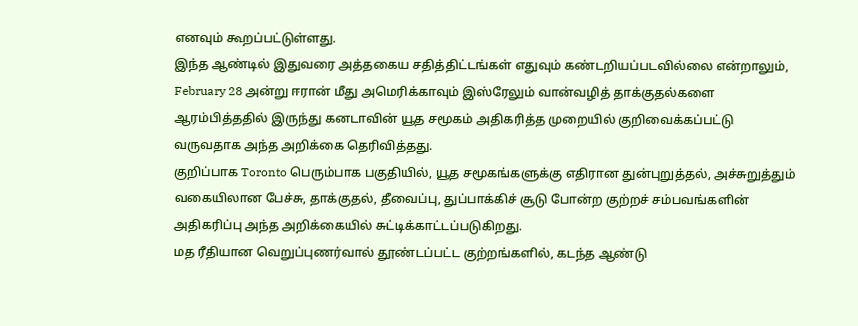எனவும் கூறப்பட்டுள்ளது.
இந்த ஆண்டில் இதுவரை அத்தகைய சதித்திட்டங்கள் எதுவும் கண்டறியப்படவில்லை என்றாலும், February 28 அன்று ஈரான் மீது அமெரிக்காவும் இஸ்ரேலும் வான்வழித் தாக்குதல்களை ஆரம்பித்ததில் இருந்து கனடாவின் யூத சமூகம் அதிகரித்த முறையில் குறிவைக்கப்பட்டு வருவதாக அந்த அறிக்கை தெரிவித்தது.
குறிப்பாக Toronto பெரும்பாக பகுதியில், யூத சமூகங்களுக்கு எதிரான துன்புறுத்தல், அச்சுறுத்தும் வகையிலான பேச்சு, தாக்குதல், தீவைப்பு, துப்பாக்கிச் சூடு போன்ற குற்றச் சம்பவங்களின் அதிகரிப்பு அந்த அறிக்கையில் சுட்டிக்காட்டப்படுகிறது.
மத ரீதியான வெறுப்புணர்வால் தூண்டப்பட்ட குற்றங்களில், கடந்த ஆண்டு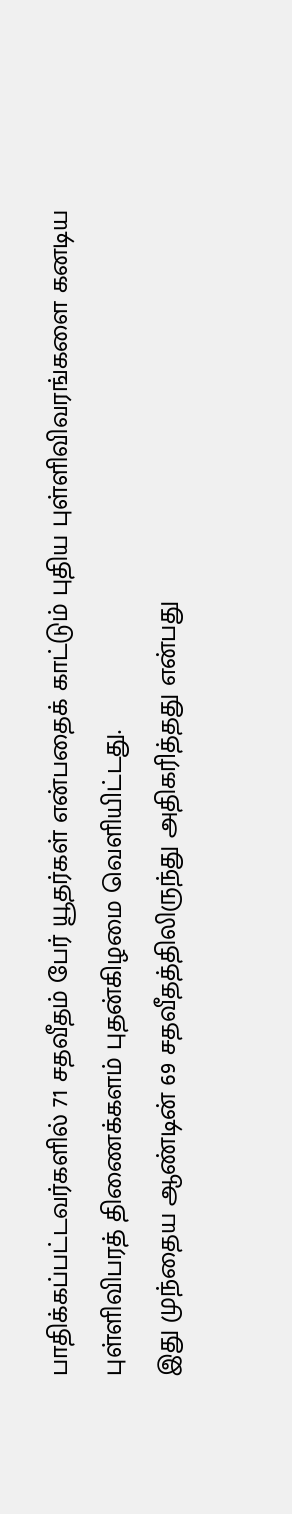பாதிக்கப்பட்டவர்களில் 71 சதவீதம் பேர் யூதர்கள் என்பதைக் காட்டும் புதிய புள்ளிவிவரங்களை கனடிய புள்ளிவிபரத் திணைக்களம் புதன்கிழமை வெளியிட்டது.
இது முந்தைய ஆண்டின் 69 சதவீதத்திலிருந்து அதிகரித்தது என்பது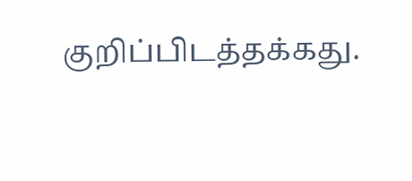குறிப்பிடத்தக்கது.